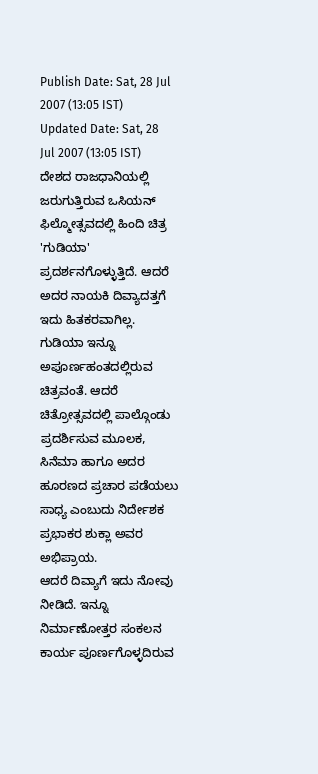Publish Date: Sat, 28 Jul 2007 (13:05 IST)
Updated Date: Sat, 28 Jul 2007 (13:05 IST)
ದೇಶದ ರಾಜಧಾನಿಯಲ್ಲಿ ಜರುಗುತ್ತಿರುವ ಒಸಿಯನ್ ಫಿಲ್ಮೋತ್ಸವದಲ್ಲಿ ಹಿಂದಿ ಚಿತ್ರ 'ಗುಡಿಯಾ' ಪ್ರದರ್ಶನಗೊಳ್ಳುತ್ತಿದೆ. ಆದರೆ ಅದರ ನಾಯಕಿ ದಿವ್ಯಾದತ್ತಗೆ ಇದು ಹಿತಕರವಾಗಿಲ್ಲ.
ಗುಡಿಯಾ ಇನ್ನೂ ಅಪೂರ್ಣಹಂತದಲ್ಲಿರುವ ಚಿತ್ರವಂತೆ. ಆದರೆ ಚಿತ್ರೋತ್ಸವದಲ್ಲಿ ಪಾಲ್ಗೊಂಡು ಪ್ರದರ್ಶಿಸುವ ಮೂಲಕ, ಸಿನೆಮಾ ಹಾಗೂ ಅದರ ಹೂರಣದ ಪ್ರಚಾರ ಪಡೆಯಲು ಸಾಧ್ಯ ಎಂಬುದು ನಿರ್ದೇಶಕ ಪ್ರಭಾಕರ ಶುಕ್ಲಾ ಅವರ ಅಭಿಪ್ರಾಯ.
ಆದರೆ ದಿವ್ಯಾಗೆ ಇದು ನೋವು ನೀಡಿದೆ. ಇನ್ನೂ ನಿರ್ಮಾಣೋತ್ತರ ಸಂಕಲನ ಕಾರ್ಯ ಪೂರ್ಣಗೊಳ್ಳದಿರುವ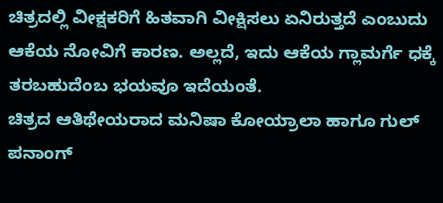ಚಿತ್ರದಲ್ಲಿ ವೀಕ್ಷಕರಿಗೆ ಹಿತವಾಗಿ ವೀಕ್ಷಿಸಲು ಏನಿರುತ್ತದೆ ಎಂಬುದು ಆಕೆಯ ನೋವಿಗೆ ಕಾರಣ. ಅಲ್ಲದೆ, ಇದು ಆಕೆಯ ಗ್ಲಾಮರ್ಗೆ ಧಕ್ಕೆ ತರಬಹುದೆಂಬ ಭಯವೂ ಇದೆಯಂತೆ.
ಚಿತ್ರದ ಆತಿಥೇಯರಾದ ಮನಿಷಾ ಕೋಯ್ರಾಲಾ ಹಾಗೂ ಗುಲ್ ಪನಾಂಗ್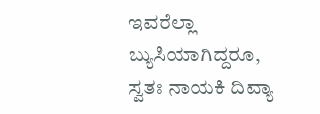ಇವರೆಲ್ಲಾ ಬ್ಯುಸಿಯಾಗಿದ್ದರೂ, ಸ್ವತಃ ನಾಯಕಿ ದಿವ್ಯಾ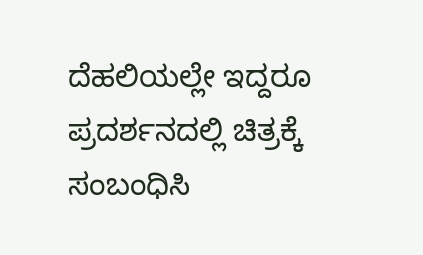ದೆಹಲಿಯಲ್ಲೇ ಇದ್ದರೂ ಪ್ರದರ್ಶನದಲ್ಲಿ ಚಿತ್ರಕ್ಕೆ ಸಂಬಂಧಿಸಿ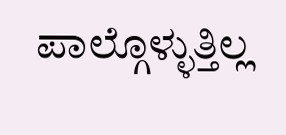ಪಾಲ್ಗೊಳ್ಳುತ್ತಿಲ್ಲ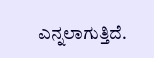ಎನ್ನಲಾಗುತ್ತಿದೆ.